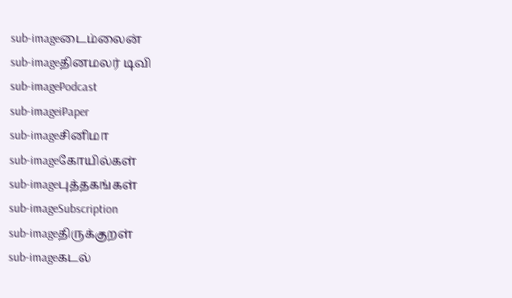sub-imageடைம்லைன்
sub-imageதினமலர் டிவி
sub-imagePodcast
sub-imageiPaper
sub-imageசினிமா
sub-imageகோயில்கள்
sub-imageபுத்தகங்கள்
sub-imageSubscription
sub-imageதிருக்குறள்
sub-imageகடல்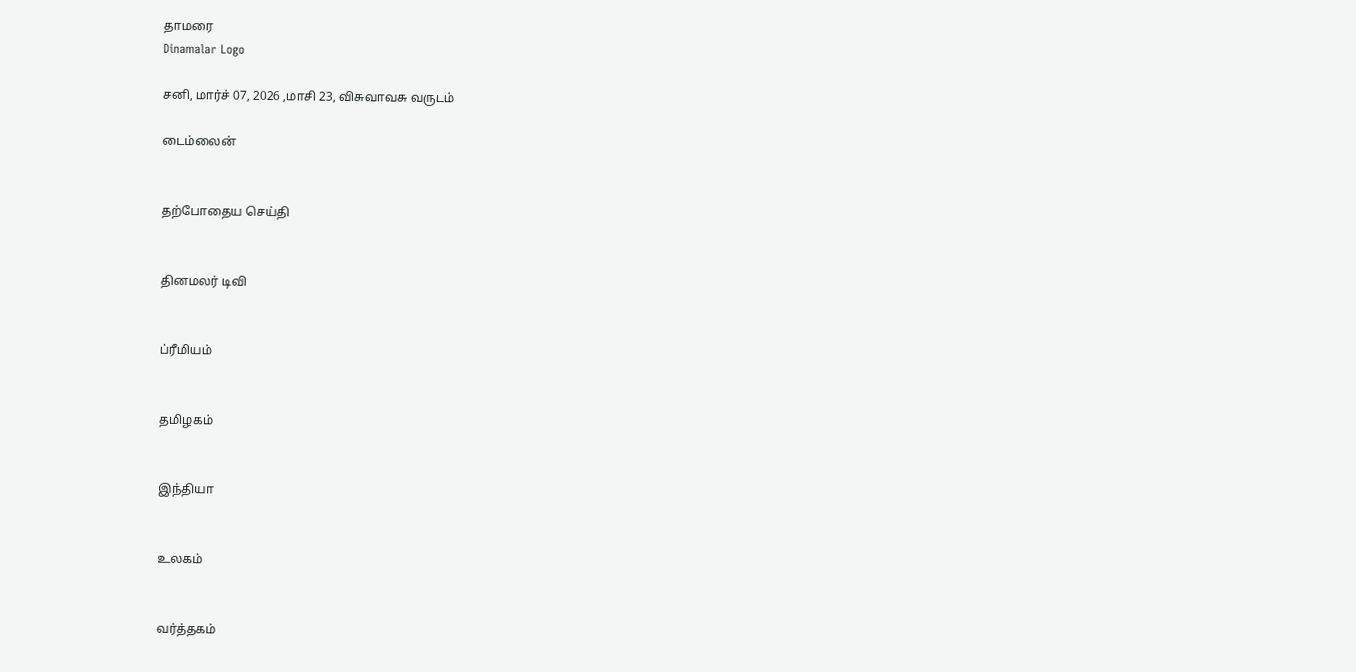தாமரை
Dinamalar Logo

சனி, மார்ச் 07, 2026 ,மாசி 23, விசுவாவசு வருடம்

டைம்லைன்


தற்போதைய செய்தி


தினமலர் டிவி


ப்ரீமியம்


தமிழகம்


இந்தியா


உலகம்


வர்த்தகம்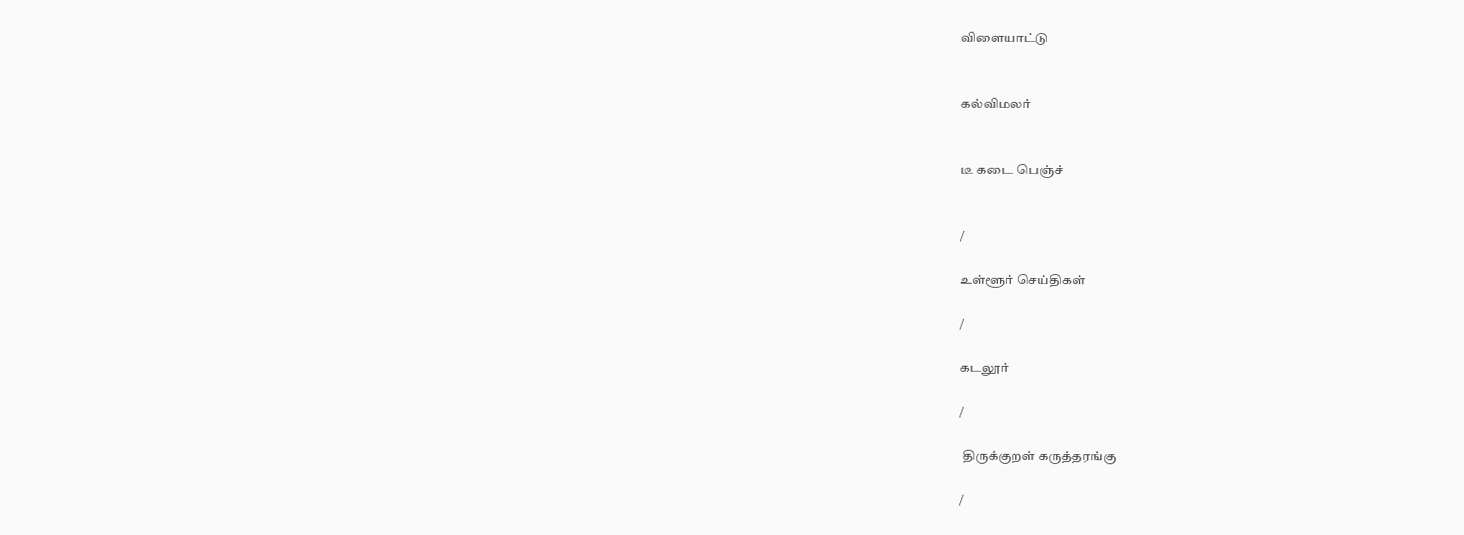விளையாட்டு


கல்விமலர்


டீ கடை பெஞ்ச்


/

உள்ளூர் செய்திகள்

/

கடலூர்

/

 திருக்குறள் கருத்தரங்கு

/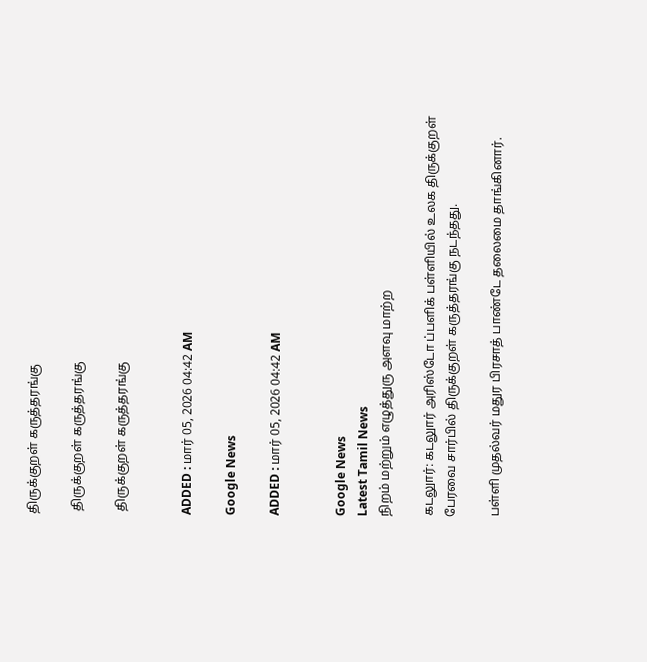திருக்குறள் கருத்தரங்கு

 திருக்குறள் கருத்தரங்கு

 திருக்குறள் கருத்தரங்கு


ADDED : மார் 05, 2026 04:42 AM

Google News

ADDED : மார் 05, 2026 04:42 AM


Google News
Latest Tamil News
நிறம் மற்றும் எழுத்துரு அளவு மாற்ற

கடலுார்: கடலுார் அரிஸ்டோ ப்பளிக் பள்ளியில் உலக திருக்குறள் பேரவை சார்பில் திருக்குறள் கருத்தரங்கு நடந்தது.

பள்ளி முதல்வர் மதுர பிரசாத் பாண்டே தலைமை தாங்கினார்.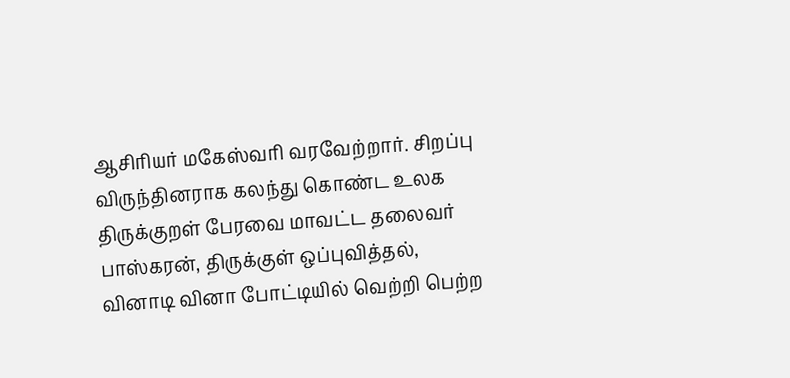ஆசிரியர் மகேஸ்வரி வரவேற்றார். சிறப்பு விருந்தினராக கலந்து கொண்ட உலக திருக்குறள் பேரவை மாவட்ட தலைவர் பாஸ்கரன், திருக்குள் ஒப்புவித்தல், வினாடி வினா போட்டியில் வெற்றி பெற்ற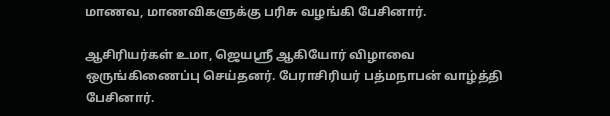மாணவ, மாணவிகளுக்கு பரிசு வழங்கி பேசினார்.

ஆசிரியர்கள் உமா, ஜெயஸ்ரீ ஆகியோர் விழாவை ஒருங்கிணைப்பு செய்தனர். பேராசிரியர் பத்மநாபன் வாழ்த்தி பேசினார்.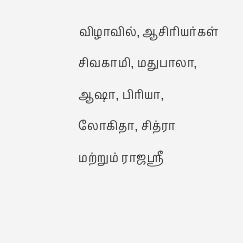விழாவில், ஆசிரியர்கள் சிவகாமி, மதுபாலா, ஆஷா, பிரியா, லோகிதா, சித்ரா மற்றும் ராஜஸ்ரீ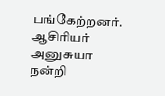பங்கேற்றனர். ஆசிரியர் அனுசுயா நன்றி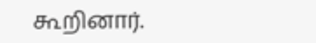கூறினார்.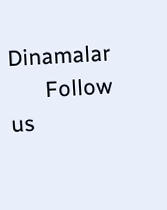Dinamalar
      Follow us